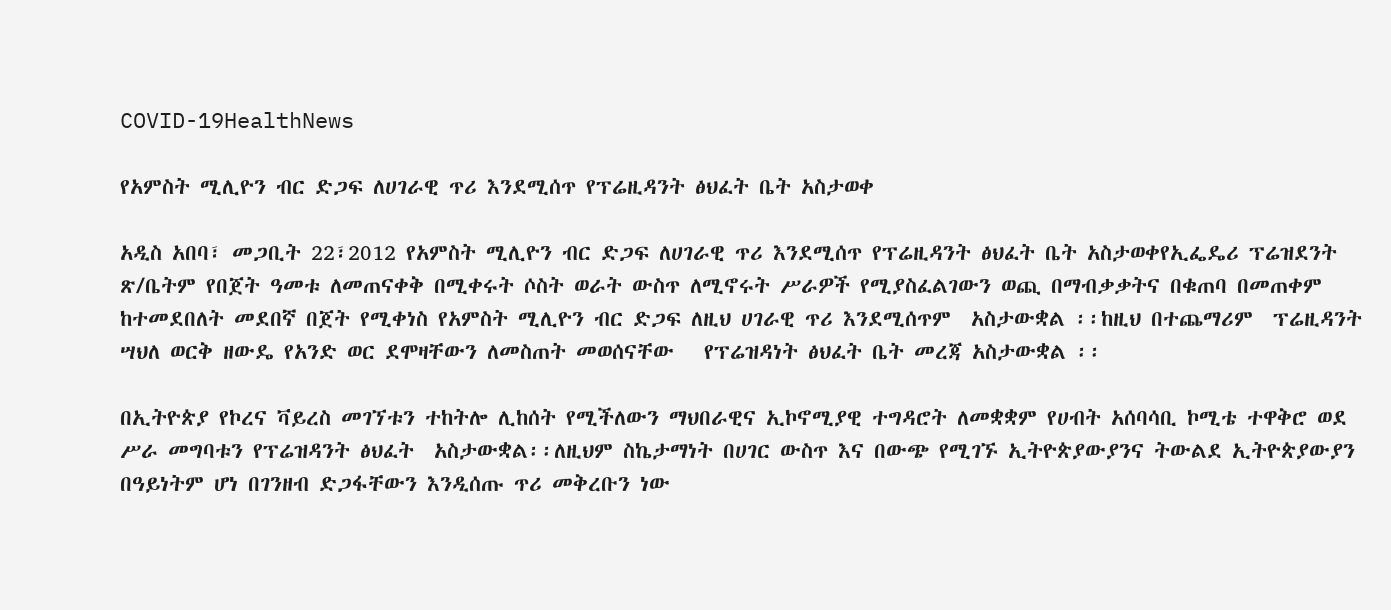COVID-19HealthNews

የአምስት ሚሊዮን ብር ድጋፍ ለሀገራዊ ጥሪ እንደሚሰጥ የፕሬዚዳንት ፅህፈት ቤት አስታወቀ

አዲስ አበባ፣ መጋቢት 22፣2012 የአምስት ሚሊዮን ብር ድጋፍ ለሀገራዊ ጥሪ እንደሚሰጥ የፕሬዚዳንት ፅህፈት ቤት አስታወቀየኢፌዴሪ ፕሬዝደንት ጽ/ቤትም የበጀት ዓመቱ ለመጠናቀቅ በሚቀሩት ሶስት ወራት ውስጥ ለሚኖሩት ሥራዎች የሚያስፈልገውን ወጪ በማብቃቃትና በቁጠባ በመጠቀም ከተመደበለት መደበኛ በጀት የሚቀነስ የአምስት ሚሊዮን ብር ድጋፍ ለዚህ ሀገራዊ ጥሪ እንደሚሰጥም  አስታውቋል ፡፡ከዚህ በተጨማሪም  ፕሬዚዳንት ሣህለ ወርቅ ዘውዴ የአንድ ወር ደሞዛቸውን ለመስጠት መወሰናቸው   የፕሬዝዳነት ፅህፈት ቤት መረጃ አስታውቋል ፡፡

በኢትዮጵያ የኮረና ቫይረስ መገኘቱን ተከትሎ ሊከሰት የሚችለውን ማህበራዊና ኢኮኖሚያዊ ተግዳሮት ለመቋቋም የሀብት አሰባሳቢ ኮሚቴ ተዋቅሮ ወደ ሥራ መግባቱን የፕሬዝዳንት ፅህፈት  አስታውቋል፡፡ለዚህም ስኬታማነት በሀገር ውስጥ እና በውጭ የሚገኙ ኢትዮጵያውያንና ትውልደ ኢትዮጵያውያን በዓይነትም ሆነ በገንዘብ ድጋፋቸውን እንዲሰጡ ጥሪ መቅረቡን ነው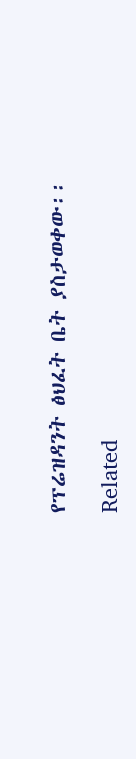የፕሬዝዳንት ፅህፈት ቤት ያስታወቀው፡፡

Related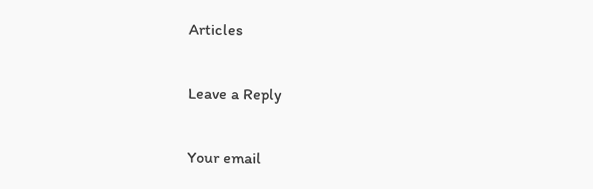Articles

Leave a Reply

Your email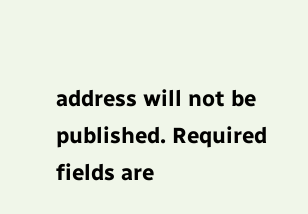address will not be published. Required fields are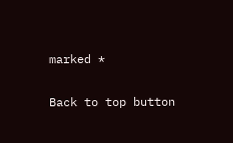marked *

Back to top button